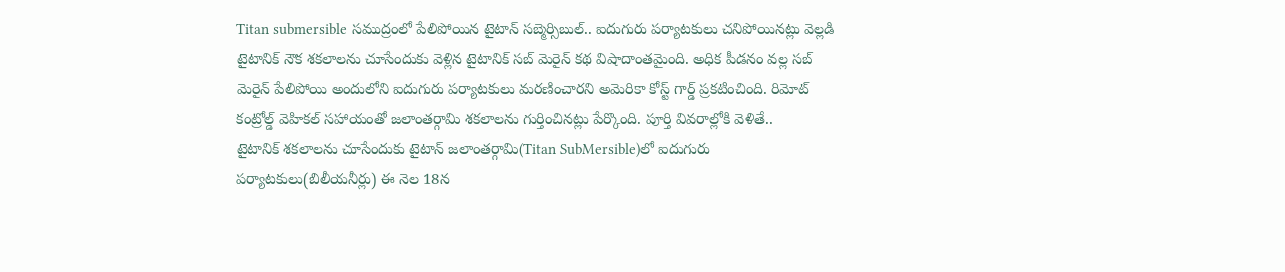Titan submersible సముద్రంలో పేలిపోయిన టైటాన్ సబ్మెర్సిబుల్.. ఐదుగురు పర్యాటకులు చనిపోయినట్లు వెల్లడి
టైటానిక్ నౌక శకలాలను చూసేందుకు వెళ్లిన టైటానిక్ సబ్ మెరైన్ కథ విషాదాంతమైంది. అధిక పీడనం వల్ల సబ్ మెరైన్ పేలిపోయి అందులోని ఐదుగురు పర్యాటకులు మరణించారని అమెరికా కోస్ట్ గార్డ్ ప్రకటించింది. రిమోట్ కంట్రోల్డ్ వెహికల్ సహాయంతో జలాంతర్గామి శకలాలను గుర్తించినట్లు పేర్కొంది. పూర్తి వివరాల్లోకి వెళితే..
టైటానిక్ శకలాలను చూసేందుకు టైటాన్ జలాంతర్గామి(Titan SubMersible)లో ఐదుగురు పర్యాటకులు(బిలీయనీర్లు) ఈ నెల 18న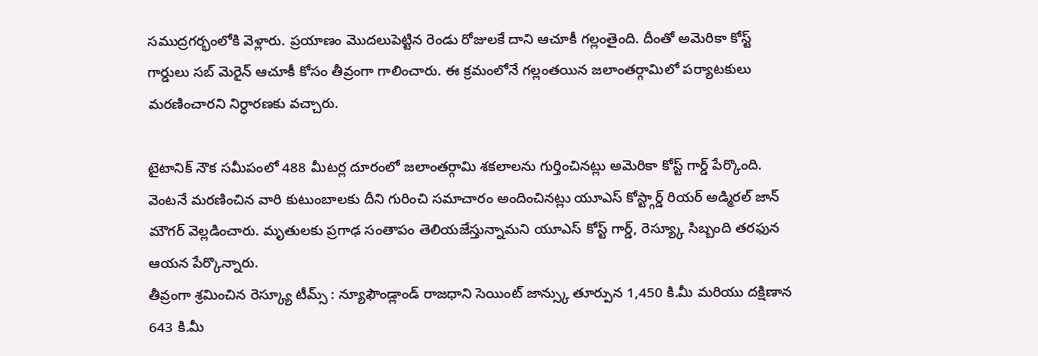సముద్రగర్భంలోకి వెళ్లారు. ప్రయాణం మొదలుపెట్టిన రెండు రోజులకే దాని ఆచూకీ గల్లంతైంది. దీంతో అమెరికా కోస్ట్ గార్డులు సబ్ మెరైన్ ఆచూకీ కోసం తీవ్రంగా గాలించారు. ఈ క్రమంలోనే గల్లంతయిన జలాంతర్గామిలో పర్యాటకులు మరణించారని నిర్ధారణకు వచ్చారు.

టైటానిక్ నౌక సమీపంలో 488 మీటర్ల దూరంలో జలాంతర్గామి శకలాలను గుర్తించినట్లు అమెరికా కోస్ట్ గార్డ్ పేర్కొంది. వెంటనే మరణించిన వారి కుటుంబాలకు దీని గురించి సమాచారం అందించినట్లు యూఎస్ కోస్ట్గార్డ్ రియర్ అడ్మిరల్ జాన్ మౌగర్ వెల్లడించారు. మృతులకు ప్రగాఢ సంతాపం తెలియజేస్తున్నామని యూఎస్ కోస్ట్ గార్డ్, రెస్య్కూ సిబ్బంది తరఫున ఆయన పేర్కొన్నారు.
తీవ్రంగా శ్రమించిన రెస్క్యూ టీమ్స్ : న్యూఫౌండ్లాండ్ రాజధాని సెయింట్ జాన్స్కు తూర్పున 1,450 కి.మీ మరియు దక్షిణాన 643 కి.మీ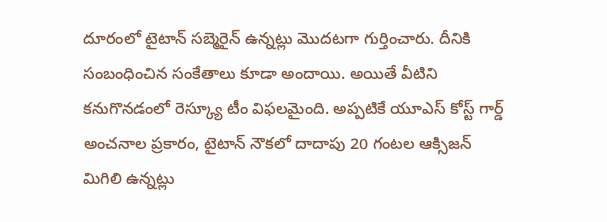దూరంలో టైటాన్ సబ్మెరైన్ ఉన్నట్లు మొదటగా గుర్తించారు. దీనికి సంబంధించిన సంకేతాలు కూడా అందాయి. అయితే వీటిని కనుగొనడంలో రెస్క్యూ టీం విఫలమైంది. అప్పటికే యూఎస్ కోస్ట్ గార్డ్ అంచనాల ప్రకారం, టైటాన్ నౌకలో దాదాపు 20 గంటల ఆక్సిజన్ మిగిలి ఉన్నట్లు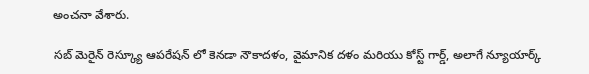అంచనా వేశారు.

సబ్ మెరైన్ రెస్క్యూ ఆపరేషన్ లో కెనడా నౌకాదళం, వైమానిక దళం మరియు కోస్ట్ గార్డ్, అలాగే న్యూయార్క్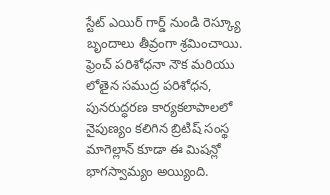స్టేట్ ఎయిర్ గార్డ్ నుండి రెస్క్యూ బృందాలు తీవ్రంగా శ్రమించాయి. ఫ్రెంచ్ పరిశోధనా నౌక మరియు లోతైన సముద్ర పరిశోధన, పునరుద్ధరణ కార్యకలాపాలలో నైపుణ్యం కలిగిన బ్రిటిష్ సంస్థ మాగెల్లాన్ కూడా ఈ మిషన్లో భాగస్వామ్యం అయ్యింది.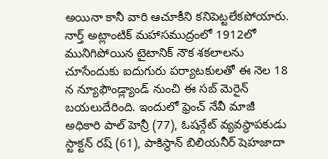అయినా కానీ వారి ఆచూకీని కనిపెట్టలేకపోయారు.
నార్త్ అట్లాంటిక్ మహాసముద్రంలో 1912లో మునిగిపోయిన టైటానిక్ నౌక శకలాలను చూసేందుకు ఐదుగురు పర్యాటకులతో ఈ నెల 18 న న్యూఫౌండ్ల్యాండ్ నుంచి ఈ సబ్ మెరైన్ బయలుదేరింది. ఇందులో ఫ్రెంచ్ నేవీ మాజీ అధికారి పాల్ హెన్రీ (77), ఓషన్గేట్ వ్యవస్థాపకుడు స్టాక్టన్ రష్ (61), పాకిస్థాన్ బిలియనీర్ షెహజాదా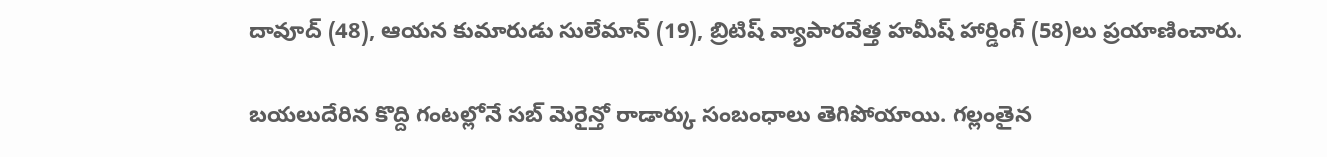దావూద్ (48), ఆయన కుమారుడు సులేమాన్ (19), బ్రిటిష్ వ్యాపారవేత్త హమీష్ హార్డింగ్ (58)లు ప్రయాణించారు.

బయలుదేరిన కొద్ది గంటల్లోనే సబ్ మెరైన్తో రాడార్కు సంబంధాలు తెగిపోయాయి. గల్లంతైన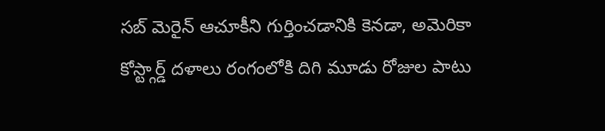సబ్ మెరైన్ ఆచూకీని గుర్తించడానికి కెనడా, అమెరికా కోస్ట్గార్డ్ దళాలు రంగంలోకి దిగి మూడు రోజుల పాటు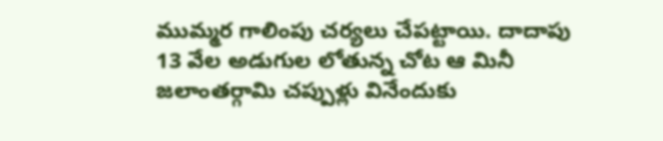ముమ్మర గాలింపు చర్యలు చేపట్టాయి. దాదాపు 13 వేల అడుగుల లోతున్న చోట ఆ మినీ జలాంతర్గామి చప్పుళ్లు వినేందుకు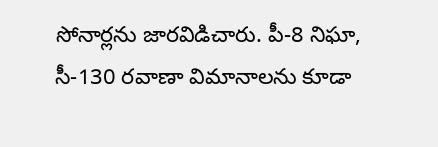సోనార్లను జారవిడిచారు. పీ-8 నిఘా, సీ-130 రవాణా విమానాలను కూడా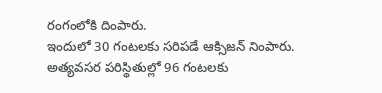రంగంలోకి దింపారు.
ఇందులో 30 గంటలకు సరిపడే ఆక్సిజన్ నింపారు. అత్యవసర పరిస్థితుల్లో 96 గంటలకు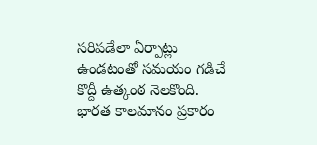సరిపడేలా ఏర్పాట్లు ఉండటంతో సమయం గడిచే కొద్దీ ఉత్కంఠ నెలకొంది. భారత కాలమానం ప్రకారం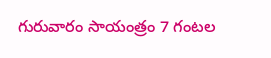గురువారం సాయంత్రం 7 గంటల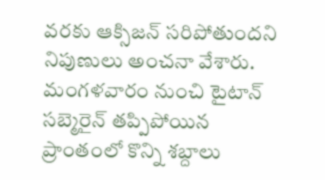వరకు ఆక్సిజన్ సరిపోతుందని నిపుణులు అంచనా వేశారు.
మంగళవారం నుంచి టైటాన్ సబ్మెరైన్ తప్పిపోయిన ప్రాంతంలో కొన్ని శబ్దాలు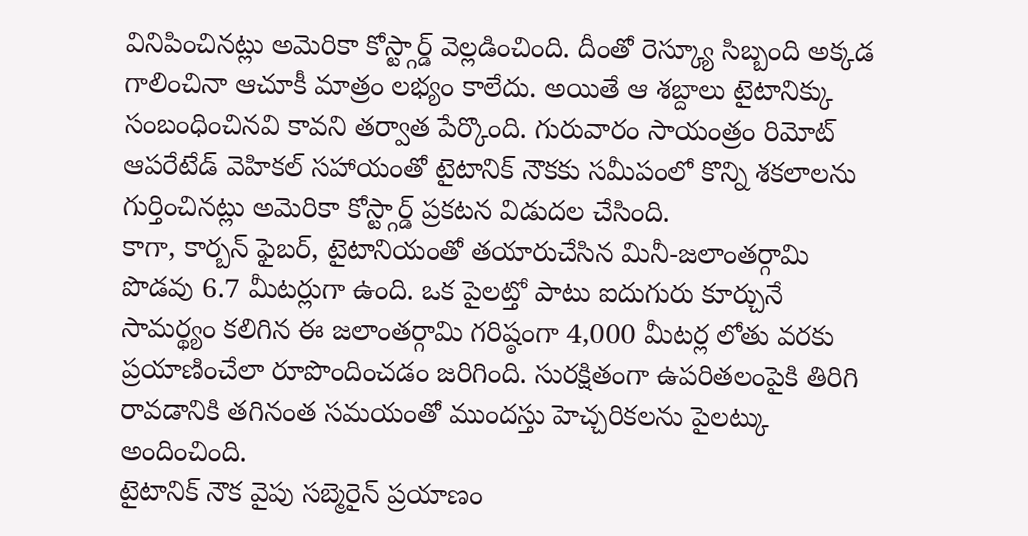వినిపించినట్లు అమెరికా కోస్ట్గార్డ్ వెల్లడించింది. దీంతో రెస్క్యూ సిబ్బంది అక్కడ గాలించినా ఆచూకీ మాత్రం లభ్యం కాలేదు. అయితే ఆ శబ్దాలు టైటానిక్కు సంబంధించినవి కావని తర్వాత పేర్కొంది. గురువారం సాయంత్రం రిమోట్ ఆపరేటేడ్ వెహికల్ సహాయంతో టైటానిక్ నౌకకు సమీపంలో కొన్ని శకలాలను గుర్తించినట్లు అమెరికా కోస్ట్గార్డ్ ప్రకటన విడుదల చేసింది.
కాగా, కార్బన్ ఫైబర్, టైటానియంతో తయారుచేసిన మినీ-జలాంతర్గామి పొడవు 6.7 మీటర్లుగా ఉంది. ఒక పైలట్తో పాటు ఐదుగురు కూర్చునే సామర్థ్యం కలిగిన ఈ జలాంతర్గామి గరిష్ఠంగా 4,000 మీటర్ల లోతు వరకు ప్రయాణించేలా రూపొందించడం జరిగింది. సురక్షితంగా ఉపరితలంపైకి తిరిగి రావడానికి తగినంత సమయంతో ముందస్తు హెచ్చరికలను పైలట్కు అందించింది.
టైటానిక్ నౌక వైపు సబ్మెరైన్ ప్రయాణం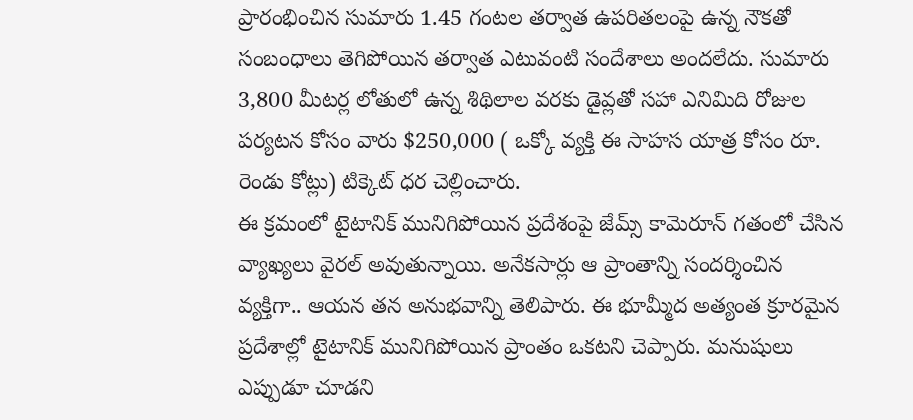ప్రారంభించిన సుమారు 1.45 గంటల తర్వాత ఉపరితలంపై ఉన్న నౌకతో సంబంధాలు తెగిపోయిన తర్వాత ఎటువంటి సందేశాలు అందలేదు. సుమారు 3,800 మీటర్ల లోతులో ఉన్న శిథిలాల వరకు డైవ్లతో సహా ఎనిమిది రోజుల పర్యటన కోసం వారు $250,000 ( ఒక్కో వ్యక్తి ఈ సాహస యాత్ర కోసం రూ. రెండు కోట్లు) టిక్కెట్ ధర చెల్లించారు.
ఈ క్రమంలో టైటానిక్ మునిగిపోయిన ప్రదేశంపై జేమ్స్ కామెరూన్ గతంలో చేసిన వ్యాఖ్యలు వైరల్ అవుతున్నాయి. అనేకసార్లు ఆ ప్రాంతాన్ని సందర్శించిన వ్యక్తిగా.. ఆయన తన అనుభవాన్ని తెలిపారు. ఈ భూమ్మీద అత్యంత క్రూరమైన ప్రదేశాల్లో టైటానిక్ మునిగిపోయిన ప్రాంతం ఒకటని చెప్పారు. మనుషులు ఎప్పుడూ చూడని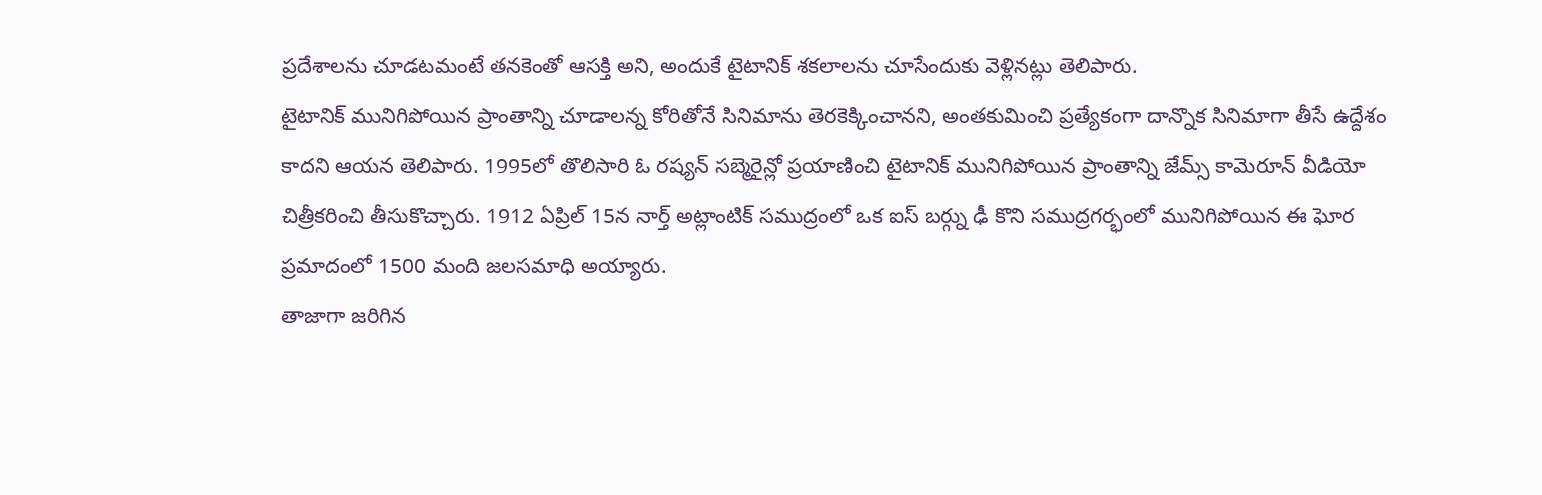ప్రదేశాలను చూడటమంటే తనకెంతో ఆసక్తి అని, అందుకే టైటానిక్ శకలాలను చూసేందుకు వెళ్లినట్లు తెలిపారు.
టైటానిక్ మునిగిపోయిన ప్రాంతాన్ని చూడాలన్న కోరితోనే సినిమాను తెరకెక్కించానని, అంతకుమించి ప్రత్యేకంగా దాన్నొక సినిమాగా తీసే ఉద్దేశం కాదని ఆయన తెలిపారు. 1995లో తొలిసారి ఓ రష్యన్ సబ్మెరైన్లో ప్రయాణించి టైటానిక్ మునిగిపోయిన ప్రాంతాన్ని జేమ్స్ కామెరూన్ వీడియో చిత్రీకరించి తీసుకొచ్చారు. 1912 ఏప్రిల్ 15న నార్త్ అట్లాంటిక్ సముద్రంలో ఒక ఐస్ బర్గ్ను ఢీ కొని సముద్రగర్భంలో మునిగిపోయిన ఈ ఘోర ప్రమాదంలో 1500 మంది జలసమాధి అయ్యారు.
తాజాగా జరిగిన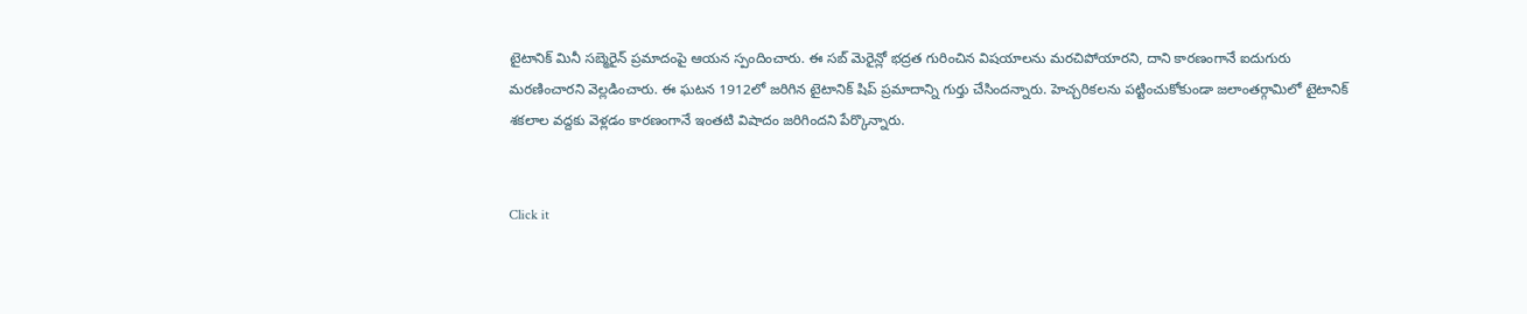టైటానిక్ మినీ సబ్మెరైన్ ప్రమాదంపై ఆయన స్పందించారు. ఈ సబ్ మెరైన్లో భద్రత గురించిన విషయాలను మరచిపోయారని, దాని కారణంగానే ఐదుగురు మరణించారని వెల్లడించారు. ఈ ఘటన 1912లో జరిగిన టైటానిక్ షిప్ ప్రమాదాన్ని గుర్తు చేసిందన్నారు. హెచ్చరికలను పట్టించుకోకుండా జలాంతర్గామిలో టైటానిక్ శకలాల వద్దకు వెళ్లడం కారణంగానే ఇంతటి విషాదం జరిగిందని పేర్కొన్నారు.


Click it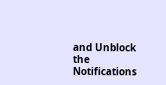and Unblock the Notifications